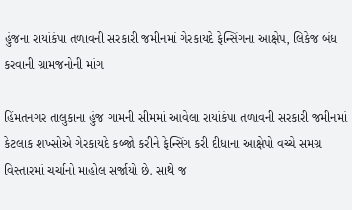હુંજના રાયાંકંપા તળાવની સરકારી જમીનમાં ગેરકાયદે ફેન્સિંગના આક્ષેપ, લિકેજ બંધ કરવાની ગ્રામજનોની માંગ

હિંમતનગર તાલુકાના હુંજ ગામની સીમમાં આવેલા રાયાંકંપા તળાવની સરકારી જમીનમાં કેટલાક શખ્સોએ ગેરકાયદે કબ્જો કરીને ફેન્સિંગ કરી દીધાના આક્ષેપો વચ્ચે સમગ્ર વિસ્તારમાં ચર્ચાનો માહોલ સર્જાયો છે. સાથે જ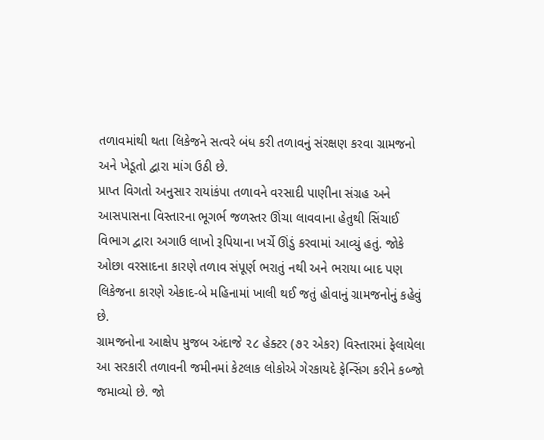તળાવમાંથી થતા લિકેજને સત્વરે બંધ કરી તળાવનું સંરક્ષણ કરવા ગ્રામજનો અને ખેડૂતો દ્વારા માંગ ઉઠી છે.
પ્રાપ્ત વિગતો અનુસાર રાયાંકંપા તળાવને વરસાદી પાણીના સંગ્રહ અને આસપાસના વિસ્તારના ભૂગર્ભ જળસ્તર ઊંચા લાવવાના હેતુથી સિંચાઈ વિભાગ દ્વારા અગાઉ લાખો રૂપિયાના ખર્ચે ઊંડું કરવામાં આવ્યું હતું. જોકે ઓછા વરસાદના કારણે તળાવ સંપૂર્ણ ભરાતું નથી અને ભરાયા બાદ પણ લિકેજના કારણે એકાદ-બે મહિનામાં ખાલી થઈ જતું હોવાનું ગ્રામજનોનું કહેવું છે.
ગ્રામજનોના આક્ષેપ મુજબ અંદાજે ૨૮ હેક્ટર (૭૨ એકર) વિસ્તારમાં ફેલાયેલા આ સરકારી તળાવની જમીનમાં કેટલાક લોકોએ ગેરકાયદે ફેન્સિંગ કરીને કબ્જો જમાવ્યો છે. જો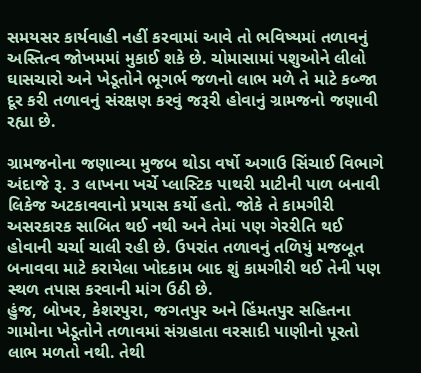સમયસર કાર્યવાહી નહીં કરવામાં આવે તો ભવિષ્યમાં તળાવનું અસ્તિત્વ જોખમમાં મુકાઈ શકે છે. ચોમાસામાં પશુઓને લીલો ઘાસચારો અને ખેડૂતોને ભૂગર્ભ જળનો લાભ મળે તે માટે કબ્જા દૂર કરી તળાવનું સંરક્ષણ કરવું જરૂરી હોવાનું ગ્રામજનો જણાવી રહ્યા છે.

ગ્રામજનોના જણાવ્યા મુજબ થોડા વર્ષો અગાઉ સિંચાઈ વિભાગે અંદાજે રૂ. ૩ લાખના ખર્ચે પ્લાસ્ટિક પાથરી માટીની પાળ બનાવી લિકેજ અટકાવવાનો પ્રયાસ કર્યો હતો. જોકે તે કામગીરી અસરકારક સાબિત થઈ નથી અને તેમાં પણ ગેરરીતિ થઈ હોવાની ચર્ચા ચાલી રહી છે. ઉપરાંત તળાવનું તળિયું મજબૂત બનાવવા માટે કરાયેલા ખોદકામ બાદ શું કામગીરી થઈ તેની પણ સ્થળ તપાસ કરવાની માંગ ઉઠી છે.
હુંજ, બોખર, કેશરપુરા, જગતપુર અને હિંમતપુર સહિતના ગામોના ખેડૂતોને તળાવમાં સંગ્રહાતા વરસાદી પાણીનો પૂરતો લાભ મળતો નથી. તેથી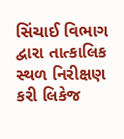સિંચાઈ વિભાગ દ્વારા તાત્કાલિક સ્થળ નિરીક્ષણ કરી લિકેજ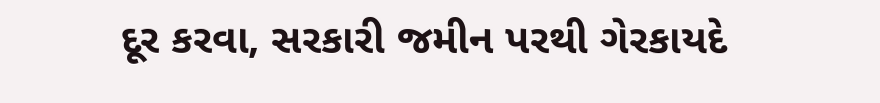દૂર કરવા, સરકારી જમીન પરથી ગેરકાયદે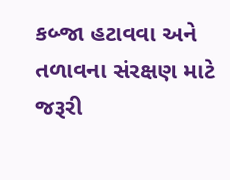કબ્જા હટાવવા અને તળાવના સંરક્ષણ માટે જરૂરી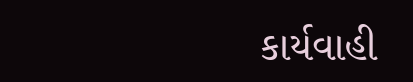કાર્યવાહી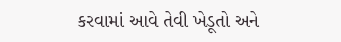કરવામાં આવે તેવી ખેડૂતો અને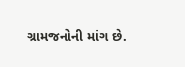ગ્રામજનોની માંગ છે.